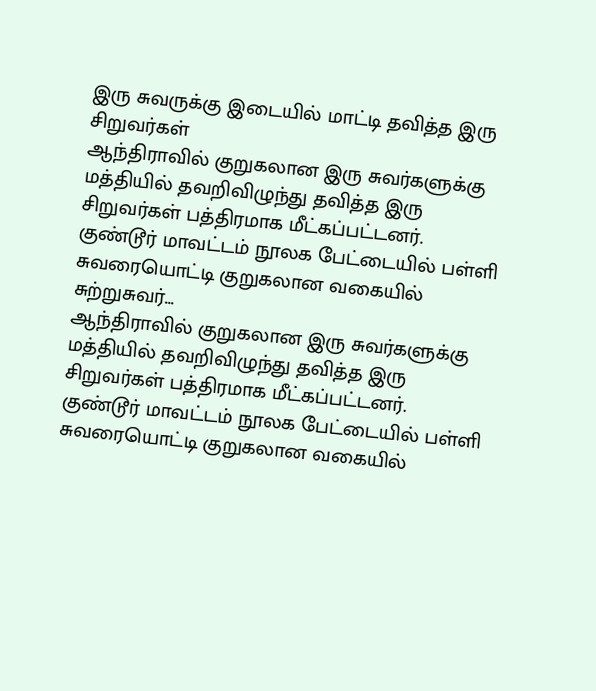இரு சுவருக்கு இடையில் மாட்டி தவித்த இரு சிறுவர்கள்
ஆந்திராவில் குறுகலான இரு சுவர்களுக்கு மத்தியில் தவறிவிழுந்து தவித்த இரு சிறுவர்கள் பத்திரமாக மீட்கப்பட்டனர். குண்டூர் மாவட்டம் நூலக பேட்டையில் பள்ளி சுவரையொட்டி குறுகலான வகையில் சுற்றுசுவர்...
ஆந்திராவில் குறுகலான இரு சுவர்களுக்கு மத்தியில் தவறிவிழுந்து தவித்த இரு சிறுவர்கள் பத்திரமாக மீட்கப்பட்டனர். குண்டூர் மாவட்டம் நூலக பேட்டையில் பள்ளி சுவரையொட்டி குறுகலான வகையில்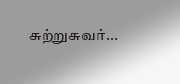சுற்றுசுவர்...